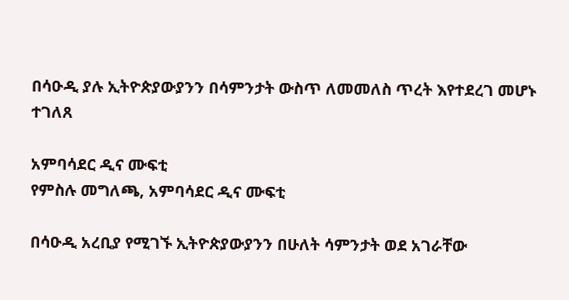በሳዑዲ ያሉ ኢትዮጵያውያንን በሳምንታት ውስጥ ለመመለስ ጥረት እየተደረገ መሆኑ ተገለጸ

አምባሳደር ዲና ሙፍቲ
የምስሉ መግለጫ, አምባሳደር ዲና ሙፍቲ

በሳዑዲ አረቢያ የሚገኙ ኢትዮጵያውያንን በሁለት ሳምንታት ወደ አገራቸው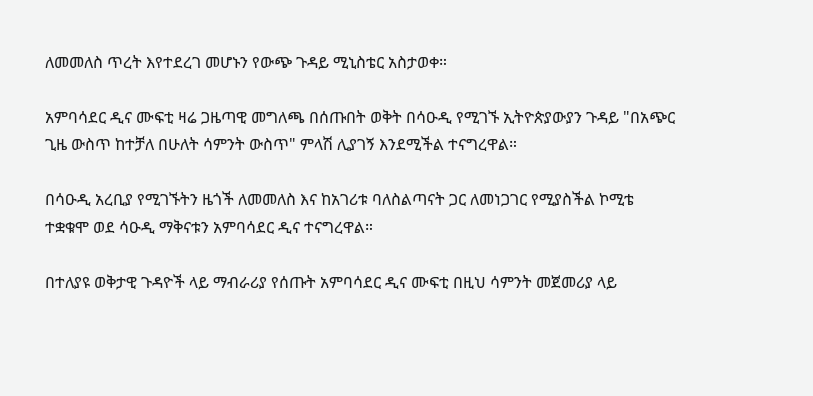ለመመለስ ጥረት እየተደረገ መሆኑን የውጭ ጉዳይ ሚኒስቴር አስታወቀ።

አምባሳደር ዲና ሙፍቲ ዛሬ ጋዜጣዊ መግለጫ በሰጡበት ወቅት በሳዑዲ የሚገኙ ኢትዮጵያውያን ጉዳይ "በአጭር ጊዜ ውስጥ ከተቻለ በሁለት ሳምንት ውስጥ" ምላሽ ሊያገኝ እንደሚችል ተናግረዋል።

በሳዑዲ አረቢያ የሚገኙትን ዜጎች ለመመለስ እና ከአገሪቱ ባለስልጣናት ጋር ለመነጋገር የሚያስችል ኮሚቴ ተቋቁሞ ወደ ሳዑዲ ማቅናቱን አምባሳደር ዲና ተናግረዋል።

በተለያዩ ወቅታዊ ጉዳዮች ላይ ማብራሪያ የሰጡት አምባሳደር ዲና ሙፍቲ በዚህ ሳምንት መጀመሪያ ላይ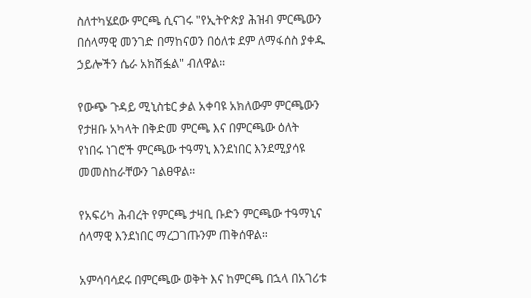ስለተካሄደው ምርጫ ሲናገሩ "የኢትዮጵያ ሕዝብ ምርጫውን በሰላማዊ መንገድ በማከናወን በዕለቱ ደም ለማፋሰስ ያቀዱ ኃይሎችን ሴራ አክሽፏል" ብለዋል።

የውጭ ጉዳይ ሚኒስቴር ቃል አቀባዩ አክለውም ምርጫውን የታዘቡ አካላት በቅድመ ምርጫ እና በምርጫው ዕለት የነበሩ ነገሮች ምርጫው ተዓማኒ እንደነበር እንደሚያሳዩ መመስከራቸውን ገልፀዋል።

የአፍሪካ ሕብረት የምርጫ ታዛቢ ቡድን ምርጫው ተዓማኒና ሰላማዊ እንደነበር ማረጋገጡንም ጠቅሰዋል።

አምሳባሳደሩ በምርጫው ወቅት እና ከምርጫ በኋላ በአገሪቱ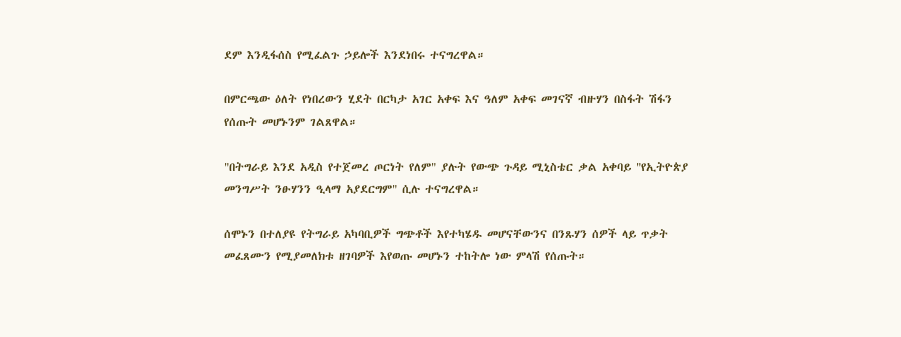ደም እንዲፋሰስ የሚፈልጉ ኃይሎች እንደነበሩ ተናግረዋል።

በምርጫው ዕለት የነበረውን ሂደት በርካታ አገር አቀፍ እና ዓለም አቀፍ መገናኛ ብዙሃን በስፋት ሽፋን የሰጡት መሆኑንም ገልጸዋል።

"በትግራይ እንደ አዲስ የተጀመረ ጦርነት የለም" ያሉት የውጭ ጉዳይ ሚኒስቴር ቃል አቀባይ "የኢትዮጵያ መንግሥት ንፁሃንን ዒላማ አያደርግም" ሲሉ ተናግረዋል።

ሰሞኑን በተለያዩ የትግራይ አካባቢዎች ግጭቶች እየተካሄዱ መሆናቸውንና በንጹሃን ሰዎች ላይ ጥቃት መፈጸሙን የሚያመለክቱ ዘገባዎች እየወጡ መሆኑን ተከትሎ ነው ምላሽ የሰጡት።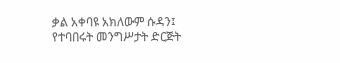ቃል አቀባዩ አክለውም ሱዳን፤ የተባበሩት መንግሥታት ድርጅት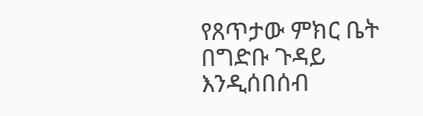የጸጥታው ምክር ቤት በግድቡ ጉዳይ እንዲሰበሰብ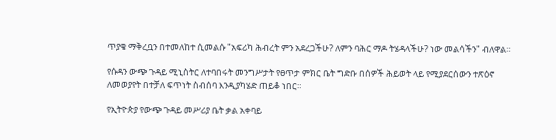ጥያቄ ማቅረቧን በተመለከተ ሲመልሱ "አፍሪካ ሕብረት ምን አደረጋችሁ? ለምን ባሕር ማዶ ትሄዳላችሁ? ነው መልሳችን" ብለዋል።

የሱዳን ውጭ ጉዳይ ሚኒስትር ለተባበሩት መንግሥታት የፀጥታ ምክር ቤት ግድቡ በሰዎች ሕይወት ላይ የሚያደርሰውን ተጽዕኖ ለመወያየት በተቻለ ፍጥነት ስብሰባ እንዲያካሄድ ጠይቆ ነበር።

የኢትዮጵያ የውጭ ጉዳይ መሥሪያ ቤት ቃል አቀባይ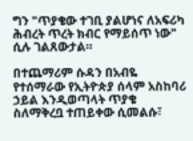ግን "ጥያቄው ተገቢ ያልሆነና ለአፍሪካ ሕብረት ጥረት ክብር የማይሰጥ ነው" ሲሉ ገልጸውታል።

በተጨማሪም ሱዳን በአብዬ የተሰማራው የኢትዮጵያ ሰላም አስከባሪ ኃይል እንዲወጣላት ጥያቄ ስለማቅረቧ ተጠይቀው ሲመልሱ፣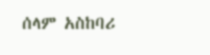ሰላም አስከባሪ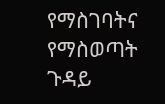የማስገባትና የማስወጣት ጉዳይ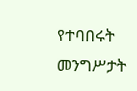የተባበሩት መንግሥታት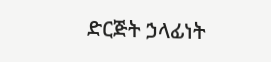ድርጅት ኃላፊነት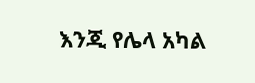እንጂ የሌላ አካል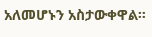አለመሆኑን አስታውቀዋል።